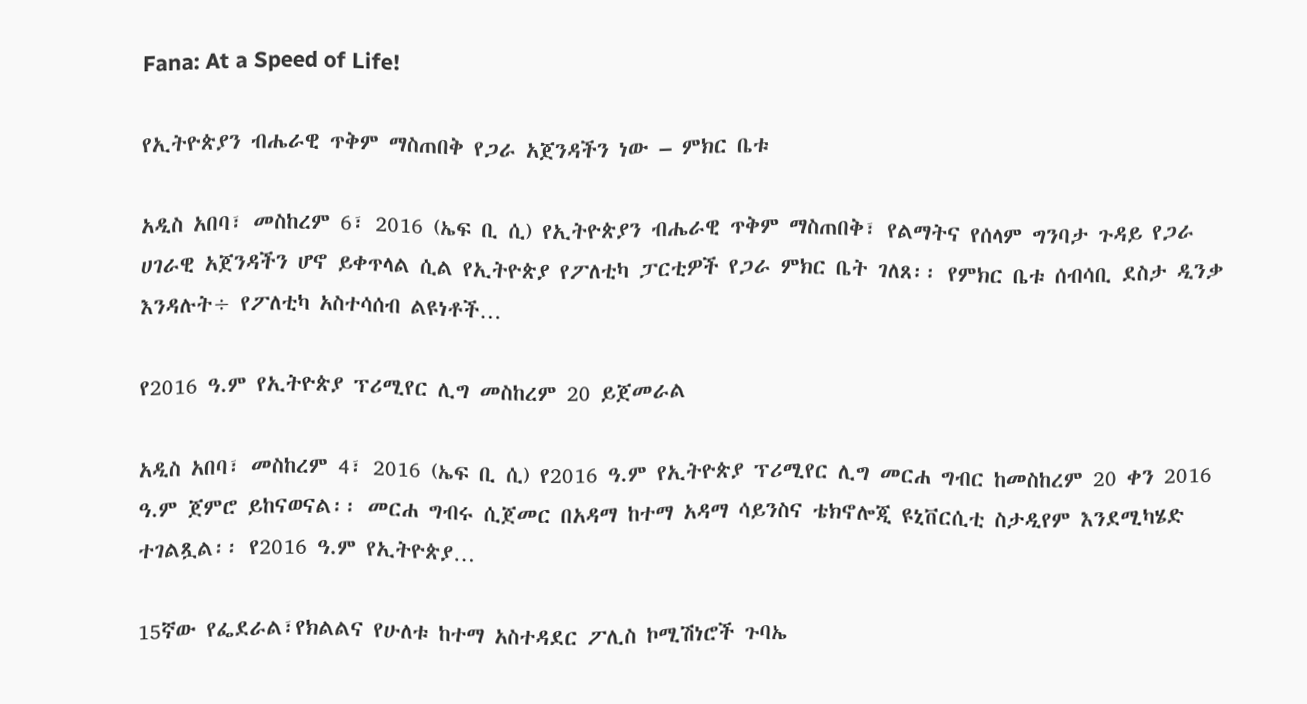Fana: At a Speed of Life!

የኢትዮጵያን ብሔራዊ ጥቅም ማስጠበቅ የጋራ አጀንዳችን ነው – ምክር ቤቱ

አዲስ አበባ፣ መስከረም 6፣ 2016 (ኤፍ ቢ ሲ) የኢትዮጵያን ብሔራዊ ጥቅም ማስጠበቅ፣ የልማትና የሰላም ግንባታ ጉዳይ የጋራ ሀገራዊ አጀንዳችን ሆኖ ይቀጥላል ሲል የኢትዮጵያ የፖለቲካ ፓርቲዎች የጋራ ምክር ቤት ገለጸ፡፡ የምክር ቤቱ ሰብሳቢ ደስታ ዲንቃ እንዳሉት÷ የፖለቲካ አስተሳሰብ ልዩነቶች…

የ2016 ዓ.ም የኢትዮጵያ ፕሪሚየር ሊግ መስከረም 20 ይጀመራል

አዲስ አበባ፣ መስከረም 4፣ 2016 (ኤፍ ቢ ሲ) የ2016 ዓ.ም የኢትዮጵያ ፕሪሚየር ሊግ መርሐ ግብር ከመስከረም 20 ቀን 2016 ዓ.ም ጀምሮ ይከናወናል፡፡ መርሐ ግብሩ ሲጀመር በአዳማ ከተማ አዳማ ሳይንስና ቴክኖሎጂ ዩኒቨርሲቲ ስታዲየም እንደሚካሄድ ተገልጿል፡፡ የ2016 ዓ.ም የኢትዮጵያ…

15ኛው የፌደራል፣የክልልና የሁለቱ ከተማ አስተዳደር ፖሊስ ኮሚሽነሮች ጉባኤ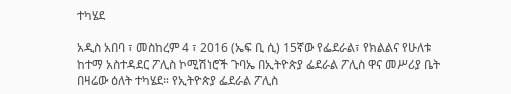ተካሄደ

አዲስ አበባ ፣ መስከረም 4 ፣ 2016 (ኤፍ ቢ ሲ) 15ኛው የፌደራል፣ የክልልና የሁለቱ ከተማ አስተዳደር ፖሊስ ኮሚሽነሮች ጉባኤ በኢትዮጵያ ፌደራል ፖሊስ ዋና መሥሪያ ቤት በዛሬው ዕለት ተካሄደ። የኢትዮጵያ ፌደራል ፖሊስ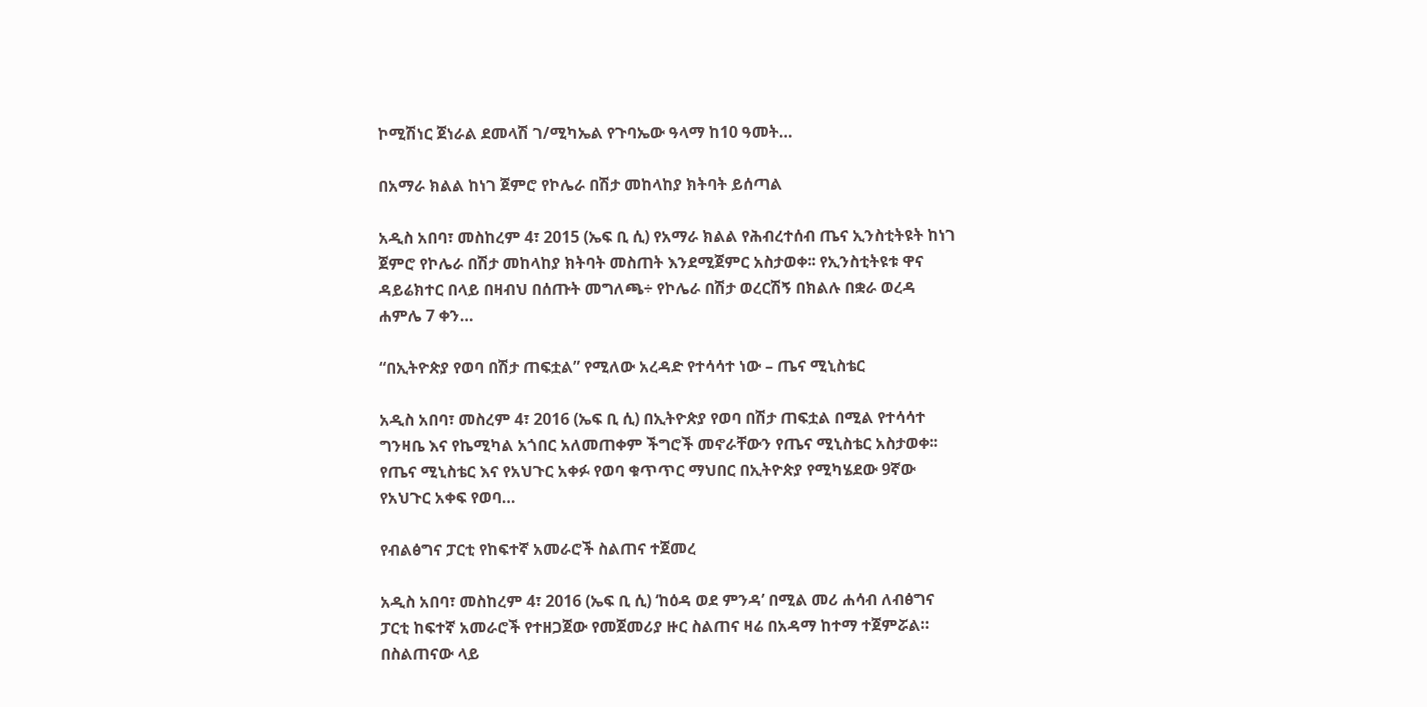ኮሚሽነር ጀነራል ደመላሽ ገ/ሚካኤል የጉባኤው ዓላማ ከ10 ዓመት…

በአማራ ክልል ከነገ ጀምሮ የኮሌራ በሽታ መከላከያ ክትባት ይሰጣል

አዲስ አበባ፣ መስከረም 4፣ 2015 (ኤፍ ቢ ሲ) የአማራ ክልል የሕብረተሰብ ጤና ኢንስቲትዩት ከነገ ጀምሮ የኮሌራ በሽታ መከላከያ ክትባት መስጠት እንደሚጀምር አስታወቀ፡፡ የኢንስቲትዩቱ ዋና ዳይሬክተር በላይ በዛብህ በሰጡት መግለጫ÷ የኮሌራ በሽታ ወረርሽኝ በክልሉ በቋራ ወረዳ ሐምሌ 7 ቀን…

“በኢትዮጵያ የወባ በሽታ ጠፍቷል” የሚለው አረዳድ የተሳሳተ ነው – ጤና ሚኒስቴር

አዲስ አበባ፣ መስረም 4፣ 2016 (ኤፍ ቢ ሲ) በኢትዮጵያ የወባ በሽታ ጠፍቷል በሚል የተሳሳተ ግንዛቤ እና የኬሚካል አጎበር አለመጠቀም ችግሮች መኖራቸውን የጤና ሚኒስቴር አስታወቀ፡፡ የጤና ሚኒስቴር እና የአህጉር አቀፉ የወባ ቁጥጥር ማህበር በኢትዮጵያ የሚካሄደው 9ኛው የአህጉር አቀፍ የወባ…

የብልፅግና ፓርቲ የከፍተኛ አመራሮች ስልጠና ተጀመረ

አዲስ አበባ፣ መስከረም 4፣ 2016 (ኤፍ ቢ ሲ) ‘ከዕዳ ወደ ምንዳ’ በሚል መሪ ሐሳብ ለብፅግና ፓርቲ ከፍተኛ አመራሮች የተዘጋጀው የመጀመሪያ ዙር ስልጠና ዛሬ በአዳማ ከተማ ተጀምሯል። በስልጠናው ላይ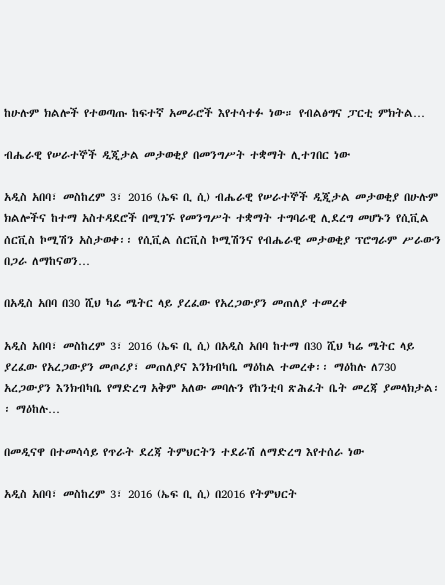ከሁሉም ክልሎች የተወጣጡ ከፍተኛ አመራሮች እየተሳተፉ ነው። የብልፅግና ፓርቲ ምክትል…

ብሔራዊ የሠራተኞች ዲጂታል መታወቂያ በመንግሥት ተቋማት ሊተገበር ነው

አዲስ አበባ፣ መስከረም 3፣ 2016 (ኤፍ ቢ ሲ) ብሔራዊ የሠራተኞች ዲጂታል መታወቂያ በሁሉም ክልሎችና ከተማ አስተዳደሮች በሚገኙ የመንግሥት ተቋማት ተግባራዊ ሊደረግ መሆኑን የሲቪል ሰርቪስ ኮሚሽን አስታወቀ፡፡ የሲቪል ሰርቪስ ኮሚሽንና የብሔራዊ መታወቂያ ፕሮግራም ሥራውን በጋራ ለማከናወን…

በአዲስ አበባ በ30 ሺህ ካሬ ሜትር ላይ ያረፈው የአረጋውያን መጠለያ ተመረቀ

አዲስ አበባ፣ መስከረም 3፣ 2016 (ኤፍ ቢ ሲ) በአዲስ አበባ ከተማ በ30 ሺህ ካሬ ሜትር ላይ ያረፈው የአረጋውያን መጦሪያ፣ መጠለያና እንክብካቤ ማዕከል ተመረቀ፡፡ ማዕከሉ ለ730 አረጋውያን እንክብካቤ የማድረግ አቅም አለው መባሉን የከንቲባ ጽሕፈት ቤት መረጃ ያመላክታል፡፡ ማዕከሉ…

በመዲናዋ በተመሳሳይ የጥራት ደረጃ ትምህርትን ተደራሽ ለማድረግ እየተሰራ ነው

አዲስ አበባ፣ መስከረም 3፣ 2016 (ኤፍ ቢ ሲ) በ2016 የትምህርት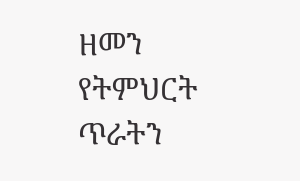ዘመን የትምህርት ጥራትን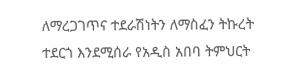ለማረጋገጥና ተደራሽነትን ለማስፈን ትኩረት ተደርጎ እንደሚሰራ የአዲስ አበባ ትምህርት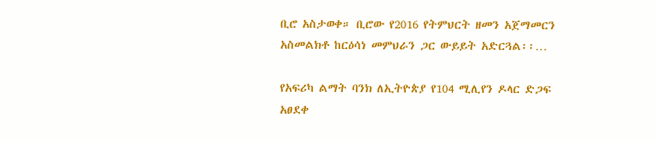ቢሮ አስታወቀ። ቢሮው የ2016 የትምህርት ዘመን አጀማመርን አስመልክቶ ከርዕሳነ መምህራን ጋር ውይይት አድርጓል፡፡…

የአፍሪካ ልማት ባንክ ለኢትዮጵያ የ104 ሚሊየን ዶላር ድጋፍ አፀደቀ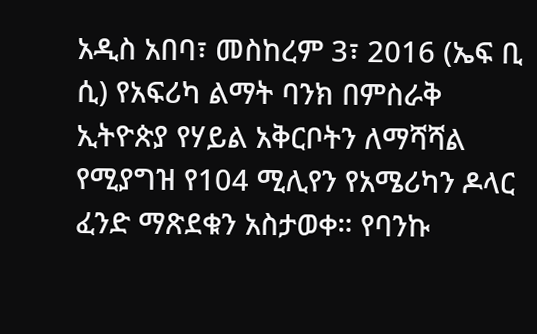አዲስ አበባ፣ መስከረም 3፣ 2016 (ኤፍ ቢ ሲ) የአፍሪካ ልማት ባንክ በምስራቅ ኢትዮጵያ የሃይል አቅርቦትን ለማሻሻል የሚያግዝ የ104 ሚሊየን የአሜሪካን ዶላር ፈንድ ማጽደቁን አስታወቀ። የባንኩ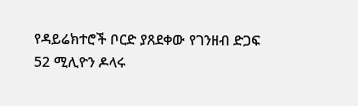የዳይሬክተሮች ቦርድ ያጸደቀው የገንዘብ ድጋፍ 52 ሚሊዮን ዶላሩ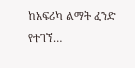ከአፍሪካ ልማት ፈንድ የተገኘ…